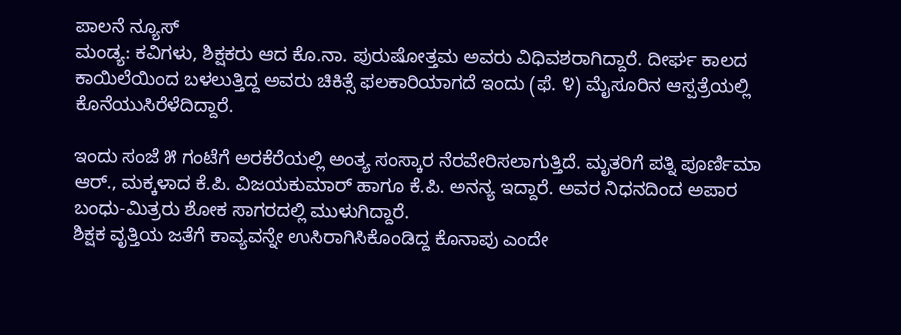ಪಾಲನೆ ನ್ಯೂಸ್
ಮಂಡ್ಯ: ಕವಿಗಳು, ಶಿಕ್ಷಕರು ಆದ ಕೊ.ನಾ. ಪುರುಷೋತ್ತಮ ಅವರು ವಿಧಿವಶರಾಗಿದ್ದಾರೆ. ದೀರ್ಘ ಕಾಲದ ಕಾಯಿಲೆಯಿಂದ ಬಳಲುತ್ತಿದ್ದ ಅವರು ಚಿಕಿತ್ಸೆ ಫಲಕಾರಿಯಾಗದೆ ಇಂದು (ಫೆ. ೪) ಮೈಸೂರಿನ ಆಸ್ಪತ್ರೆಯಲ್ಲಿ ಕೊನೆಯುಸಿರೆಳೆದಿದ್ದಾರೆ.

ಇಂದು ಸಂಜೆ ೫ ಗಂಟೆಗೆ ಅರಕೆರೆಯಲ್ಲಿ ಅಂತ್ಯ ಸಂಸ್ಕಾರ ನೆರವೇರಿಸಲಾಗುತ್ತಿದೆ. ಮೃತರಿಗೆ ಪತ್ನಿ ಪೂರ್ಣಿಮಾ ಆರ್., ಮಕ್ಕಳಾದ ಕೆ.ಪಿ. ವಿಜಯಕುಮಾರ್ ಹಾಗೂ ಕೆ.ಪಿ. ಅನನ್ಯ ಇದ್ದಾರೆ. ಅವರ ನಿಧನದಿಂದ ಅಪಾರ ಬಂಧು-ಮಿತ್ರರು ಶೋಕ ಸಾಗರದಲ್ಲಿ ಮುಳುಗಿದ್ದಾರೆ.
ಶಿಕ್ಷಕ ವೃತ್ತಿಯ ಜತೆಗೆ ಕಾವ್ಯವನ್ನೇ ಉಸಿರಾಗಿಸಿಕೊಂಡಿದ್ದ ಕೊನಾಪು ಎಂದೇ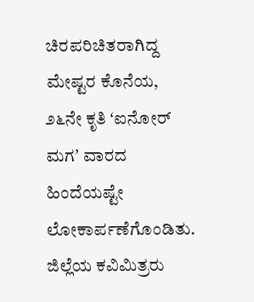ಚಿರಪರಿಚಿತರಾಗಿದ್ದ ಮೇಷ್ಟರ ಕೊನೆಯ, ೨೬ನೇ ಕೃತಿ ʻಐನೋರ್ ಮಗʼ ವಾರದ ಹಿಂದೆಯಷ್ಟೇ ಲೋಕಾರ್ಪಣೆಗೊಂಡಿತು. ಜಿಲ್ಲೆಯ ಕವಿಮಿತ್ರರು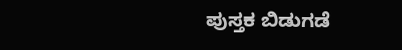ಪುಸ್ತಕ ಬಿಡುಗಡೆ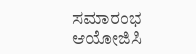ಸಮಾರಂಭ ಆಯೋಜಿಸಿ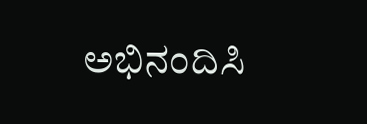ಅಭಿನಂದಿಸಿ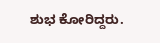ಶುಭ ಕೋರಿದ್ದರು.